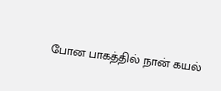போன பாகத்தில் நான் கயல்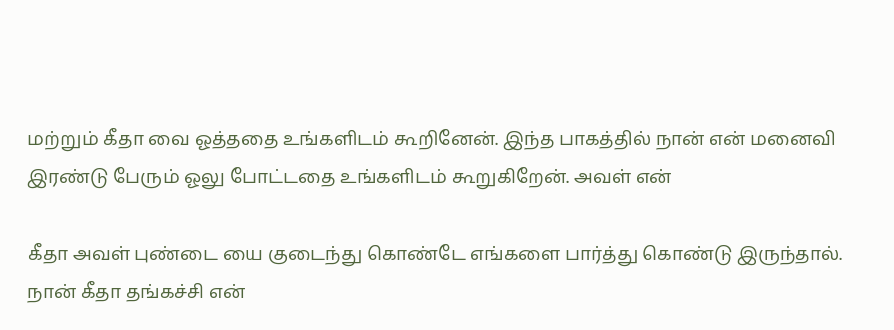மற்றும் கீதா வை ஓத்ததை உங்களிடம் கூறினேன். இந்த பாகத்தில் நான் என் மனைவி இரண்டு பேரும் ஓலு போட்டதை உங்களிடம் கூறுகிறேன். அவள் என்

கீதா அவள் புண்டை யை குடைந்து கொண்டே எங்களை பார்த்து கொண்டு இருந்தால். நான் கீதா தங்கச்சி என்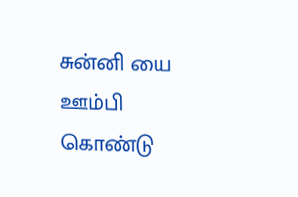சுன்னி யை ஊம்பி கொண்டு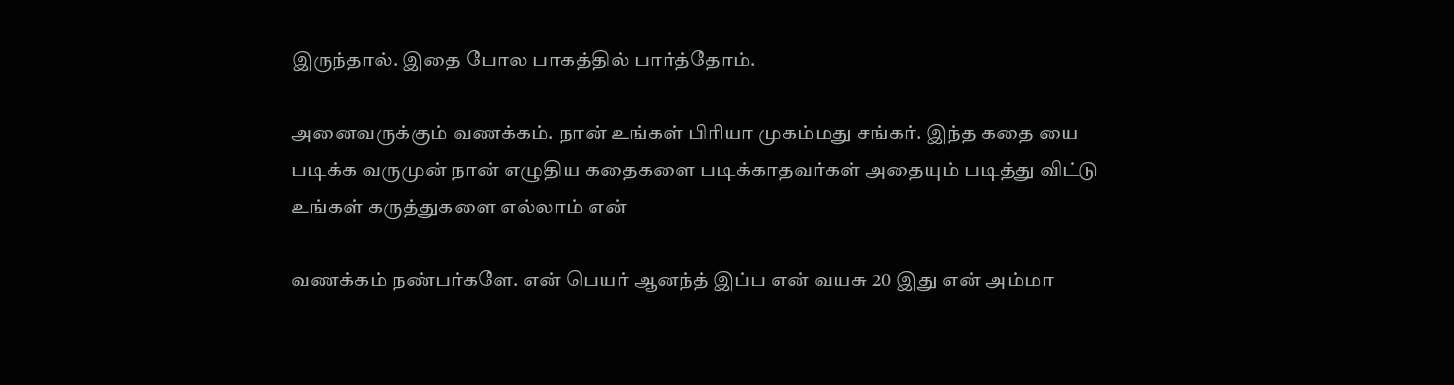இருந்தால். இதை போல பாகத்தில் பார்த்தோம்.

அனைவருக்கும் வணக்கம். நான் உங்கள் பிரியா முகம்மது சங்கர். இந்த கதை யை படிக்க வருமுன் நான் எழுதிய கதைகளை படிக்காதவர்கள் அதையும் படித்து விட்டு உங்கள் கருத்துகளை எல்லாம் என்

வணக்கம் நண்பர்களே. என் பெயர் ஆனந்த் இப்ப என் வயசு 20 இது என் அம்மா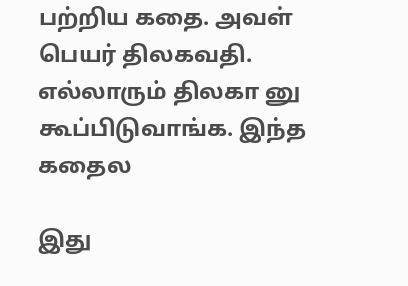பற்றிய கதை. அவள் பெயர் திலகவதி. எல்லாரும் திலகா னு கூப்பிடுவாங்க. இந்த கதைல

இது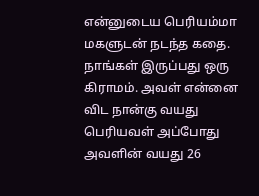என்னுடைய பெரியம்மா மகளுடன் நடந்த கதை. நாங்கள் இருப்பது ஒரு கிராமம். அவள் என்னை விட நான்கு வயது பெரியவள் அப்போது அவளின் வயது 26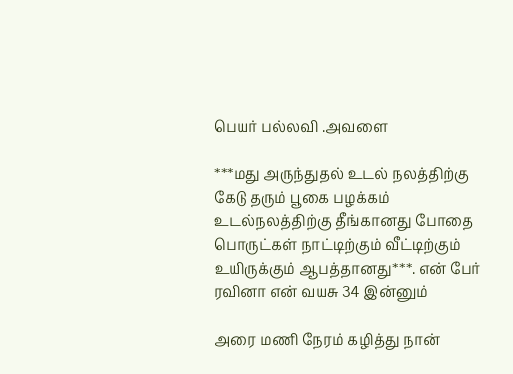பெயர் பல்லவி .அவளை

***மது அருந்துதல் உடல் நலத்திற்கு கேடு தரும் பூகை பழக்கம் உடல்நலத்திற்கு தீங்கானது போதை பொருட்கள் நாட்டிற்கும் வீட்டிற்கும் உயிருக்கும் ஆபத்தானது***. என் பேர் ரவினா என் வயசு 34 இன்னும்

அரை மணி நேரம் கழித்து நான்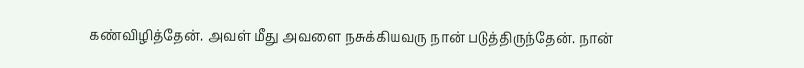கண்விழித்தேன். அவள் மீது அவளை நசுக்கியவரு நான் படுத்திருந்தேன். நான்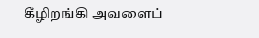கீழிறங்கி அவளைப்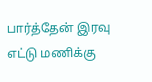பார்த்தேன் இரவு எட்டு மணிக்கு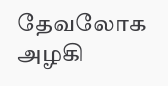தேவலோக அழகி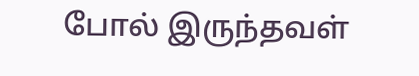போல் இருந்தவள்